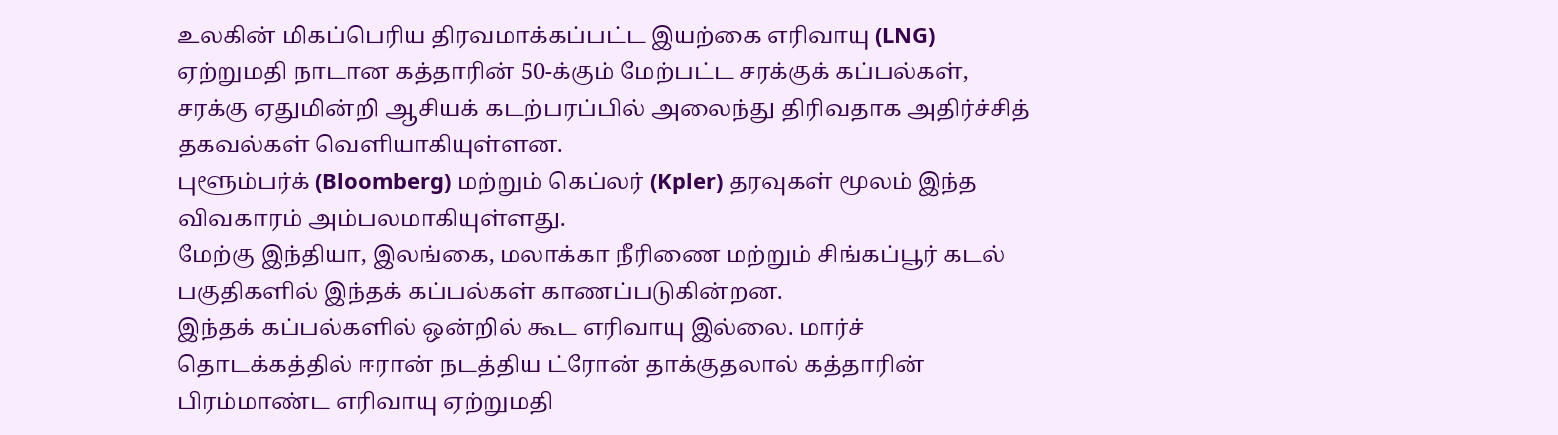உலகின் மிகப்பெரிய திரவமாக்கப்பட்ட இயற்கை எரிவாயு (LNG) ஏற்றுமதி நாடான கத்தாரின் 50-க்கும் மேற்பட்ட சரக்குக் கப்பல்கள், சரக்கு ஏதுமின்றி ஆசியக் கடற்பரப்பில் அலைந்து திரிவதாக அதிர்ச்சித் தகவல்கள் வெளியாகியுள்ளன.
புளூம்பர்க் (Bloomberg) மற்றும் கெப்லர் (Kpler) தரவுகள் மூலம் இந்த விவகாரம் அம்பலமாகியுள்ளது.
மேற்கு இந்தியா, இலங்கை, மலாக்கா நீரிணை மற்றும் சிங்கப்பூர் கடல் பகுதிகளில் இந்தக் கப்பல்கள் காணப்படுகின்றன.
இந்தக் கப்பல்களில் ஒன்றில் கூட எரிவாயு இல்லை. மார்ச் தொடக்கத்தில் ஈரான் நடத்திய ட்ரோன் தாக்குதலால் கத்தாரின் பிரம்மாண்ட எரிவாயு ஏற்றுமதி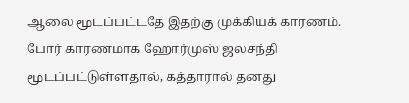ஆலை மூடப்பட்டதே இதற்கு முக்கியக் காரணம்.
போர் காரணமாக ஹோர்முஸ் ஜலசந்தி மூடப்பட்டுள்ளதால், கத்தாரால் தனது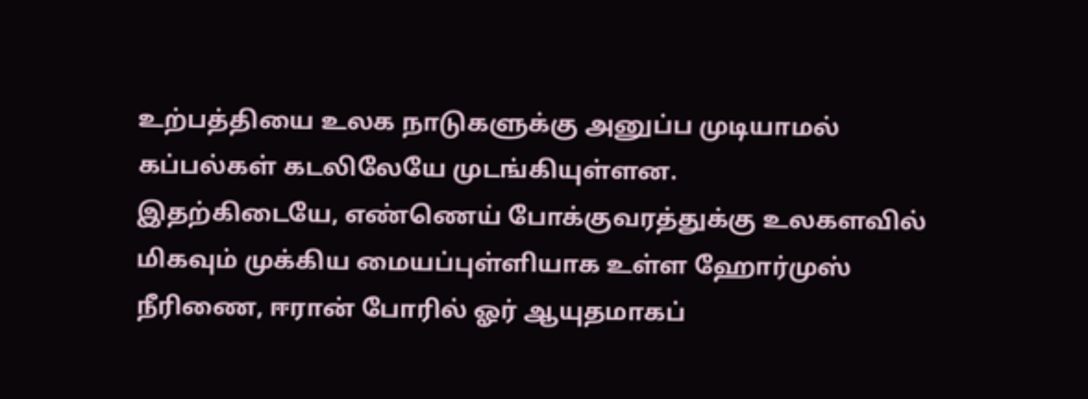உற்பத்தியை உலக நாடுகளுக்கு அனுப்ப முடியாமல் கப்பல்கள் கடலிலேயே முடங்கியுள்ளன.
இதற்கிடையே, எண்ணெய் போக்குவரத்துக்கு உலகளவில் மிகவும் முக்கிய மையப்புள்ளியாக உள்ள ஹோர்முஸ் நீரிணை, ஈரான் போரில் ஓர் ஆயுதமாகப்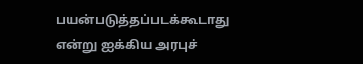பயன்படுத்தப்படக்கூடாது என்று ஐக்கிய அரபுச்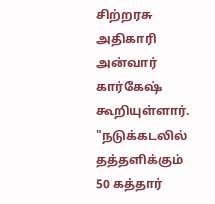சிற்றரசு அதிகாரி அன்வார் கார்கேஷ் கூறியுள்ளார்.
"நடுக்கடலில் தத்தளிக்கும் 50 கத்தார்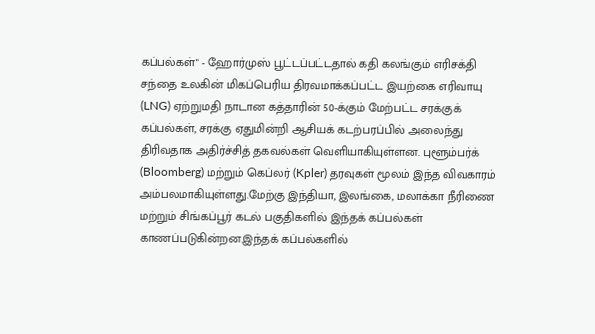கப்பல்கள்" - ஹோர்முஸ் பூட்டப்பட்டதால் கதி கலங்கும் எரிசக்தி சந்தை உலகின் மிகப்பெரிய திரவமாக்கப்பட்ட இயற்கை எரிவாயு (LNG) ஏற்றுமதி நாடான கத்தாரின் 50-க்கும் மேற்பட்ட சரக்குக் கப்பல்கள், சரக்கு ஏதுமின்றி ஆசியக் கடற்பரப்பில் அலைந்து திரிவதாக அதிர்ச்சித் தகவல்கள் வெளியாகியுள்ளன. புளூம்பர்க் (Bloomberg) மற்றும் கெப்லர் (Kpler) தரவுகள் மூலம் இந்த விவகாரம் அம்பலமாகியுள்ளது.மேற்கு இந்தியா, இலங்கை, மலாக்கா நீரிணை மற்றும் சிங்கப்பூர் கடல் பகுதிகளில் இந்தக் கப்பல்கள் காணப்படுகின்றன.இந்தக் கப்பல்களில்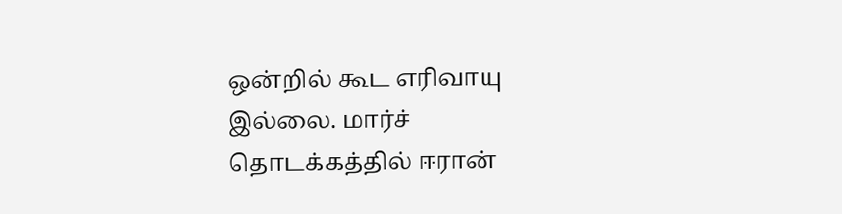ஒன்றில் கூட எரிவாயு இல்லை. மார்ச் தொடக்கத்தில் ஈரான்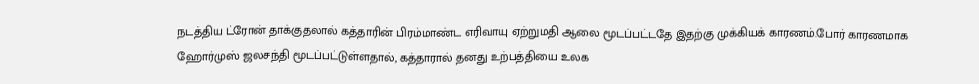நடத்திய ட்ரோன் தாக்குதலால் கத்தாரின் பிரம்மாண்ட எரிவாயு ஏற்றுமதி ஆலை மூடப்பட்டதே இதற்கு முக்கியக் காரணம்.போர் காரணமாக ஹோர்முஸ் ஜலசந்தி மூடப்பட்டுள்ளதால், கத்தாரால் தனது உற்பத்தியை உலக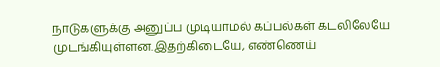நாடுகளுக்கு அனுப்ப முடியாமல் கப்பல்கள் கடலிலேயே முடங்கியுள்ளன.இதற்கிடையே, எண்ணெய்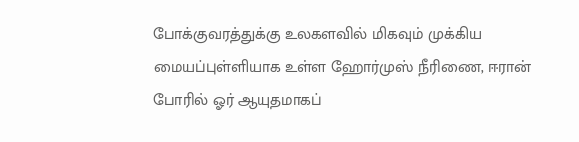போக்குவரத்துக்கு உலகளவில் மிகவும் முக்கிய மையப்புள்ளியாக உள்ள ஹோர்முஸ் நீரிணை, ஈரான் போரில் ஓர் ஆயுதமாகப்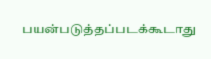பயன்படுத்தப்படக்கூடாது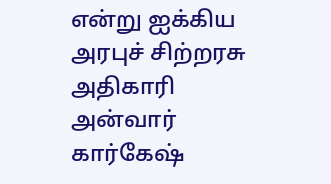என்று ஐக்கிய அரபுச் சிற்றரசு அதிகாரி அன்வார் கார்கேஷ்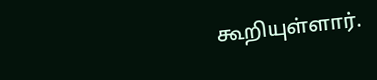கூறியுள்ளார்.